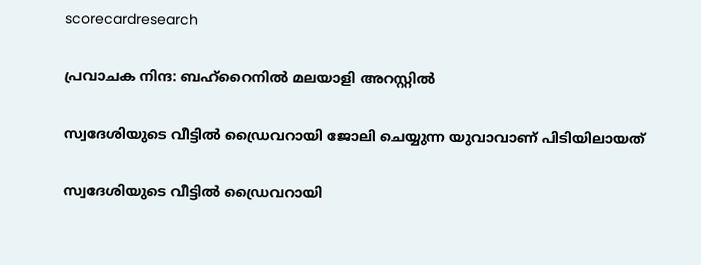scorecardresearch

പ്രവാചക നിന്ദ: ബഹ്‌റൈനില്‍ മലയാളി അറസ്റ്റില്‍

സ്വദേശിയുടെ വീട്ടില്‍ ഡ്രൈവറായി ജോലി ചെയ്യുന്ന യുവാവാണ് പിടിയിലായത്

സ്വദേശിയുടെ വീട്ടില്‍ ഡ്രൈവറായി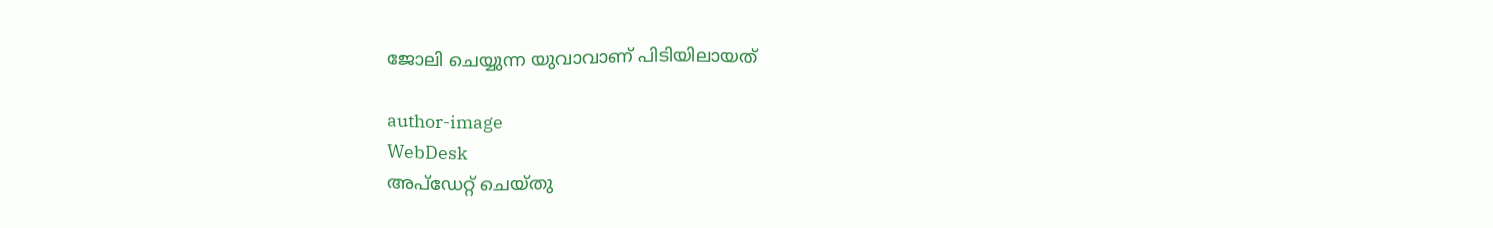ജോലി ചെയ്യുന്ന യുവാവാണ് പിടിയിലായത്

author-image
WebDesk
അപ്‌ഡേറ്റ് ചെയ്‌തു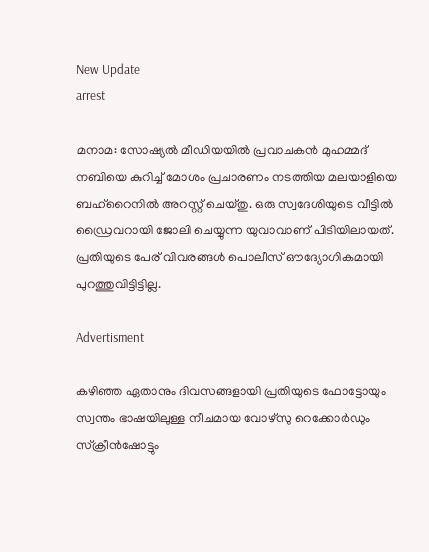New Update
arrest

മനാമ: സോഷ്യല്‍ മീഡിയയില്‍ പ്രവാചകന്‍ മുഹമ്മദ് നബിയെ കുറിച്ച് മോശം പ്രചാരണം നടത്തിയ മലയാളിയെ ബഹ്‌റൈനില്‍ അറസ്റ്റ് ചെയ്തു. ഒരു സ്വദേശിയുടെ വീട്ടില്‍ ഡ്രൈവറായി ജോലി ചെയ്യുന്ന യുവാവാണ് പിടിയിലായത്. പ്രതിയുടെ പേര് വിവരങ്ങള്‍ പൊലീസ് ഔദ്യോഗികമായി പുറത്തുവിട്ടിട്ടില്ല.

Advertisment

കഴിഞ്ഞ ഏതാനും ദിവസങ്ങളായി പ്രതിയുടെ ഫോട്ടോയും സ്വന്തം ഭാഷയിലുള്ള നീചമായ വോഴ്‌സു റെക്കോര്‍ഡും സ്‌ക്രീന്‍ഷോട്ടും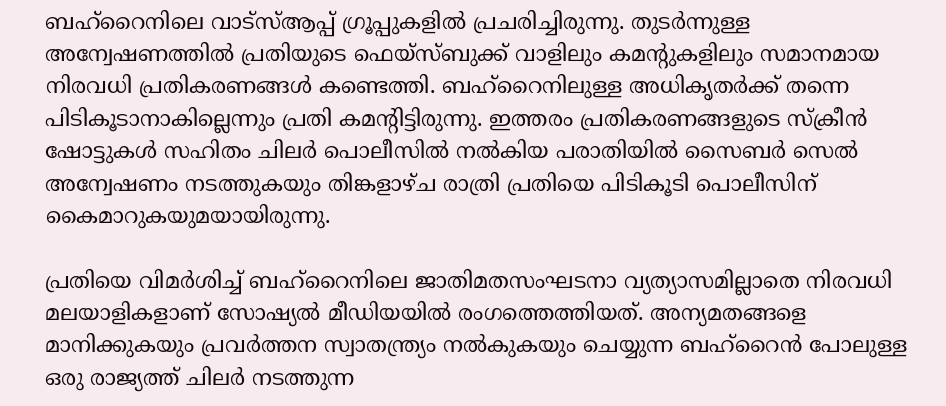ബഹ്‌റൈനിലെ വാട്‌സ്ആപ്പ് ഗ്രൂപ്പുകളില്‍ പ്രചരിച്ചിരുന്നു. തുടര്‍ന്നുള്ള അന്വേഷണത്തില്‍ പ്രതിയുടെ ഫെയ്സ്ബുക്ക് വാളിലും കമന്റുകളിലും സമാനമായ നിരവധി പ്രതികരണങ്ങള്‍ കണ്ടെത്തി. ബഹ്‌റൈനിലുള്ള അധികൃതര്‍ക്ക് തന്നെ പിടികൂടാനാകില്ലെന്നും പ്രതി കമന്റിട്ടിരുന്നു. ഇത്തരം പ്രതികരണങ്ങളുടെ സ്‌ക്രീന്‍ ഷോട്ടുകള്‍ സഹിതം ചിലര്‍ പൊലീസില്‍ നല്‍കിയ പരാതിയിൽ സൈബര്‍ സെൽ അന്വേഷണം നടത്തുകയും തിങ്കളാഴ്ച രാത്രി പ്രതിയെ പിടികൂടി പൊലീസിന് കൈമാറുകയുമയായിരുന്നു.

പ്രതിയെ വിമര്‍ശിച്ച് ബഹ്‌റൈനിലെ ജാതിമതസംഘടനാ വ്യത്യാസമില്ലാതെ നിരവധി മലയാളികളാണ് സോഷ്യല്‍ മീഡിയയില്‍ രംഗത്തെത്തിയത്. അന്യമതങ്ങളെ മാനിക്കുകയും പ്രവര്‍ത്തന സ്വാതന്ത്ര്യം നല്‍കുകയും ചെയ്യുന്ന ബഹ്‌റൈന്‍ പോലുള്ള ഒരു രാജ്യത്ത് ചിലര്‍ നടത്തുന്ന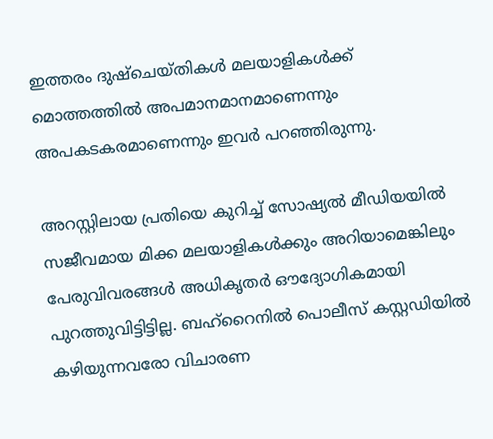ഇത്തരം ദുഷ്‌ചെയ്തികള്‍ മലയാളികള്‍ക്ക് മൊത്തത്തില്‍ അപമാനമാനമാണെന്നും അപകടകരമാണെന്നും ഇവര്‍ പറഞ്ഞിരുന്നു.

അറസ്റ്റിലായ പ്രതിയെ കുറിച്ച് സോഷ്യല്‍ മീഡിയയില്‍ സജീവമായ മിക്ക മലയാളികള്‍ക്കും അറിയാമെങ്കിലും പേരുവിവരങ്ങള്‍ അധികൃതര്‍ ഔദ്യോഗികമായി പുറത്തുവിട്ടിട്ടില്ല. ബഹ്‌റൈനില്‍ പൊലീസ് കസ്റ്റഡിയില്‍ കഴിയുന്നവരോ വിചാരണ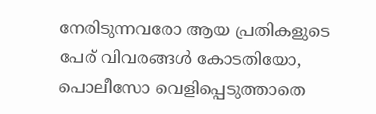നേരിടുന്നവരോ ആയ പ്രതികളുടെ പേര് വിവരങ്ങള്‍ കോടതിയോ, പൊലീസോ വെളിപ്പെടുത്താതെ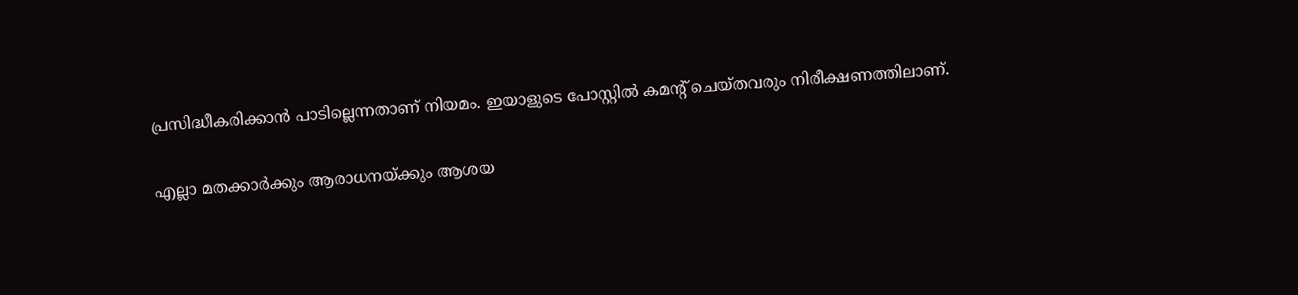പ്രസിദ്ധീകരിക്കാന്‍ പാടില്ലെന്നതാണ് നിയമം. ഇയാളുടെ പോസ്റ്റില്‍ കമന്റ് ചെയ്തവരും നിരീക്ഷണത്തിലാണ്.

എല്ലാ മതക്കാര്‍ക്കും ആരാധനയ്ക്കും ആശയ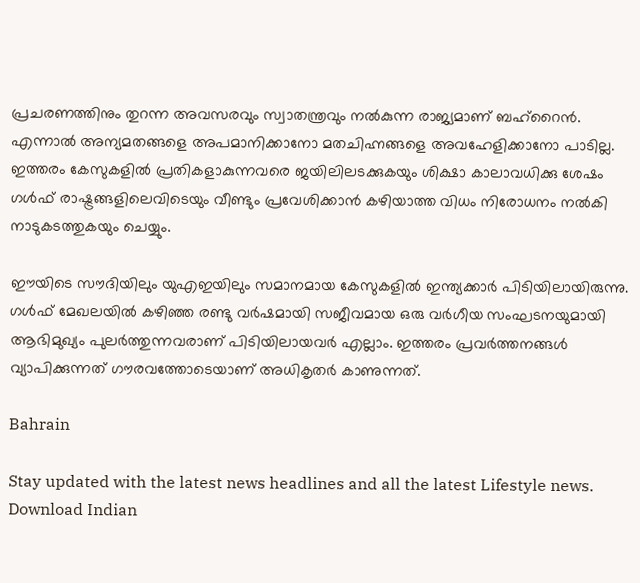പ്രചരണത്തിനും തുറന്ന അവസരവും സ്വാതന്ത്രവും നല്‍കുന്ന രാജ്യമാണ് ബഹ്‌റൈന്‍. എന്നാല്‍ അന്യമതങ്ങളെ അപമാനിക്കാനോ മതചിഹ്നങ്ങളെ അവഹേളിക്കാനോ പാടില്ല. ഇത്തരം കേസുകളില്‍ പ്രതികളാകുന്നവരെ ജയിലിലടക്കുകയും ശിക്ഷാ കാലാവധിക്കു ശേഷം ഗള്‍ഫ് രാഷ്ട്രങ്ങളിലെവിടെയും വീണ്ടും പ്രവേശിക്കാന്‍ കഴിയാത്ത വിധം നിരോധനം നല്‍കി നാടുകടത്തുകയും ചെയ്യും.

ഈയിടെ സൗദിയിലും യുഎഇയിലും സമാനമായ കേസുകളില്‍ ഇന്ത്യക്കാര്‍ പിടിയിലായിരുന്നു. ഗള്‍ഫ് മേഖലയില്‍ കഴിഞ്ഞ രണ്ടു വര്‍ഷമായി സജീവമായ ഒരു വര്‍ഗീയ സംഘടനയുമായി ആഭിമുഖ്യം പുലര്‍ത്തുന്നവരാണ് പിടിയിലായവര്‍ എല്ലാം. ഇത്തരം പ്രവര്‍ത്തനങ്ങള്‍ വ്യാപിക്കുന്നത് ഗൗരവത്തോടെയാണ് അധികൃതര്‍ കാണുന്നത്.

Bahrain

Stay updated with the latest news headlines and all the latest Lifestyle news. Download Indian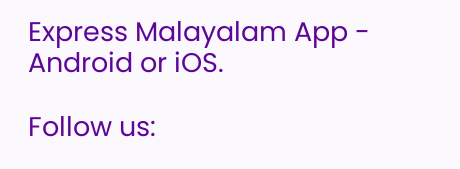Express Malayalam App - Android or iOS.

Follow us: